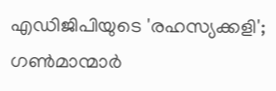എഡിജിപിയുടെ 'രഹസ്യക്കളി'; ഗൺമാന്മാ‍ർ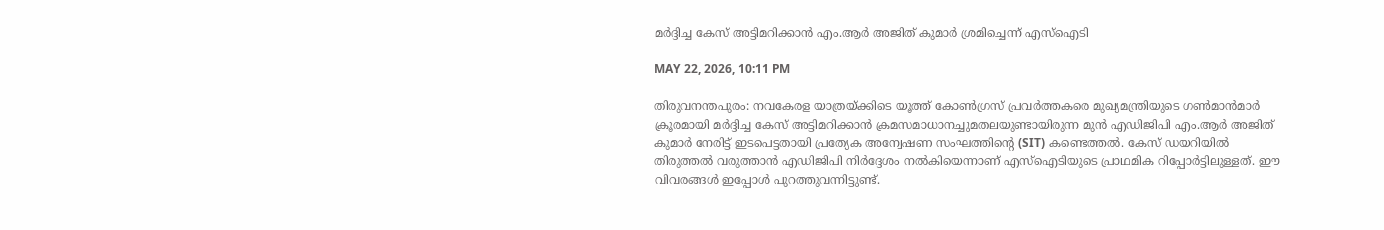മ‍ർദ്ദിച്ച കേസ് അട്ടിമറിക്കാൻ എം.ആർ അജിത് കുമാർ ശ്രമിച്ചെന്ന് എസ്‌ഐടി

MAY 22, 2026, 10:11 PM

തിരുവനന്തപുരം: നവകേരള യാത്രയ്ക്കിടെ യൂത്ത് കോൺഗ്രസ് പ്രവർത്തകരെ മുഖ്യമന്ത്രിയുടെ ഗൺമാൻമാർ ക്രൂരമായി മർദ്ദിച്ച കേസ് അട്ടിമറിക്കാൻ ക്രമസമാധാനച്ചുമതലയുണ്ടായിരുന്ന മുൻ എഡിജിപി എം.ആർ അജിത് കുമാർ നേരിട്ട് ഇടപെട്ടതായി പ്രത്യേക അന്വേഷണ സംഘത്തിന്റെ (SIT) കണ്ടെത്തൽ. കേസ് ഡയറിയിൽ തിരുത്തൽ വരുത്താൻ എഡിജിപി നിർദ്ദേശം നൽകിയെന്നാണ് എസ്‌ഐടിയുടെ പ്രാഥമിക റിപ്പോർട്ടിലുള്ളത്. ഈ വിവരങ്ങൾ ഇപ്പോൾ പുറത്തുവന്നിട്ടുണ്ട്.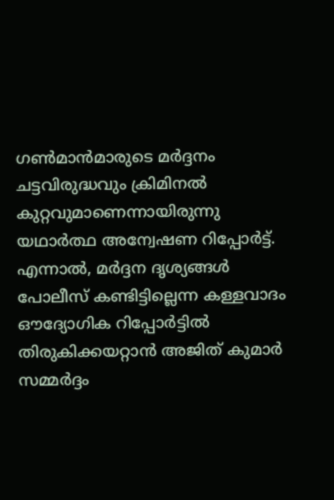ഗൺമാൻമാരുടെ മർദ്ദനം ചട്ടവിരുദ്ധവും ക്രിമിനൽ കുറ്റവുമാണെന്നായിരുന്നു യഥാർത്ഥ അന്വേഷണ റിപ്പോർട്ട്. എന്നാൽ, മർദ്ദന ദൃശ്യങ്ങൾ പോലീസ് കണ്ടിട്ടില്ലെന്ന കള്ളവാദം ഔദ്യോഗിക റിപ്പോർട്ടിൽ തിരുകിക്കയറ്റാൻ അജിത് കുമാർ സമ്മർദ്ദം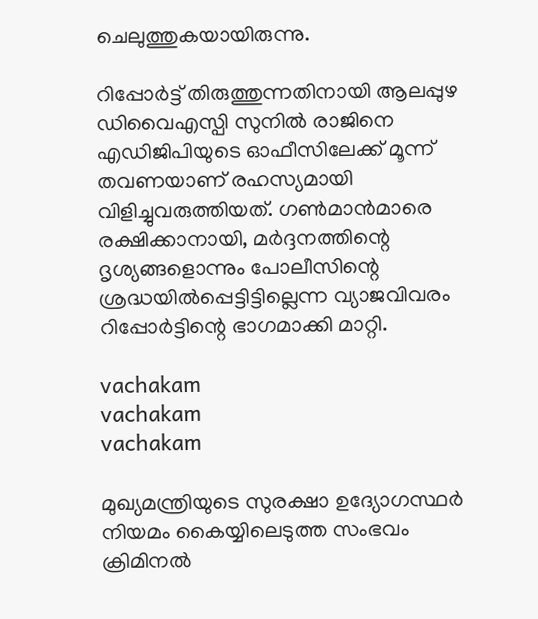ചെലുത്തുകയായിരുന്നു.

റിപ്പോർട്ട് തിരുത്തുന്നതിനായി ആലപ്പുഴ ഡിവൈഎസ്പി സുനിൽ രാജിനെ എഡിജിപിയുടെ ഓഫീസിലേക്ക് മൂന്ന് തവണയാണ് രഹസ്യമായി വിളിച്ചുവരുത്തിയത്. ഗൺമാൻമാരെ രക്ഷിക്കാനായി, മർദ്ദനത്തിന്റെ ദൃശ്യങ്ങളൊന്നും പോലീസിന്റെ ശ്രദ്ധയിൽപ്പെട്ടിട്ടില്ലെന്ന വ്യാജവിവരം റിപ്പോർട്ടിന്റെ ഭാഗമാക്കി മാറ്റി.

vachakam
vachakam
vachakam

മുഖ്യമന്ത്രിയുടെ സുരക്ഷാ ഉദ്യോഗസ്ഥർ നിയമം കൈയ്യിലെടുത്ത സംഭവം ക്രിമിനൽ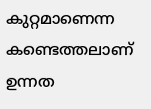കുറ്റമാണെന്ന കണ്ടെത്തലാണ് ഉന്നത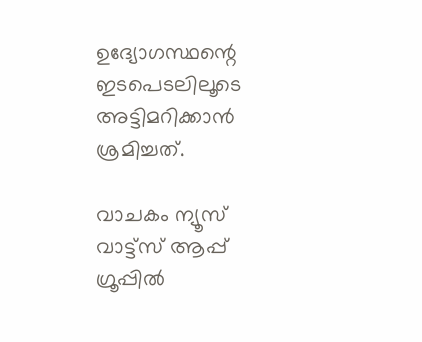ഉദ്യോഗസ്ഥന്റെ ഇടപെടലിലൂടെ അട്ടിമറിക്കാൻ ശ്രമിച്ചത്.

വാചകം ന്യൂസ് വാട്ട്സ് ആപ്പ് ഗ്രൂപ്പിൽ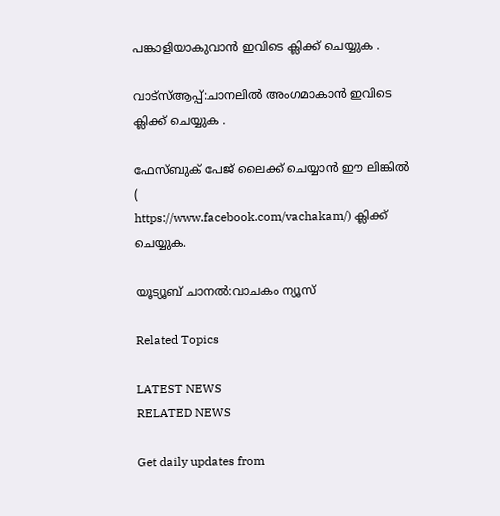പങ്കാളിയാകുവാൻ ഇവിടെ ക്ലിക്ക് ചെയ്യുക .

വാട്സ്ആപ്പ്:ചാനലിൽ അംഗമാകാൻ ഇവിടെ ക്ലിക്ക് ചെയ്യുക .

ഫേസ്ബുക് പേജ് ലൈക്ക് ചെയ്യാൻ ഈ ലിങ്കിൽ (
https://www.facebook.com/vachakam/) ക്ലിക്ക് ചെയ്യുക.

യൂട്യൂബ് ചാനൽ:വാചകം ന്യൂസ്

Related Topics

LATEST NEWS
RELATED NEWS

Get daily updates from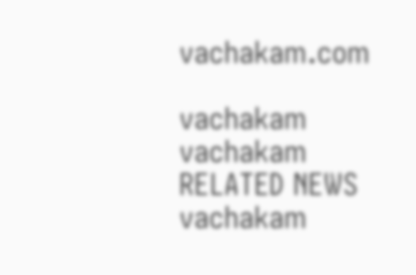vachakam.com

vachakam
vachakam
RELATED NEWS
vachakam